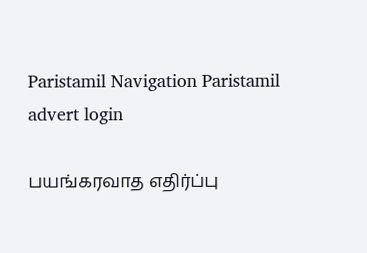Paristamil Navigation Paristamil advert login

பயங்கரவாத எதிர்ப்பு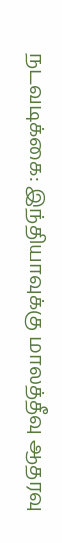நடவடிக்கை: இந்தியாவுக்கு மாலத்தீவு ஆதரவு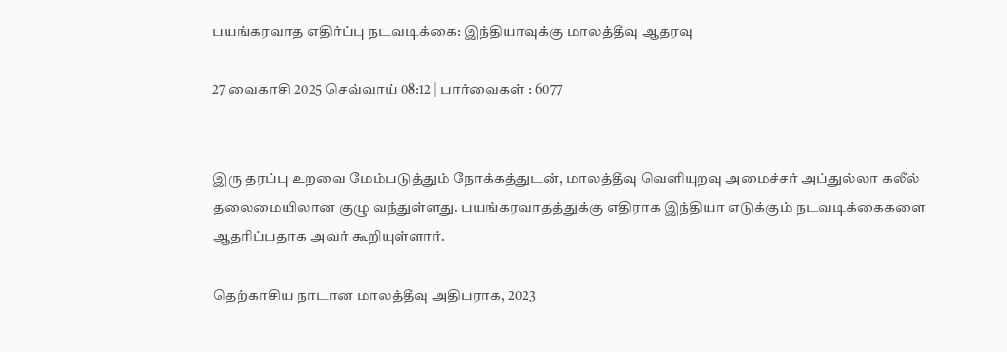பயங்கரவாத எதிர்ப்பு நடவடிக்கை: இந்தியாவுக்கு மாலத்தீவு ஆதரவு

27 வைகாசி 2025 செவ்வாய் 08:12 | பார்வைகள் : 6077


இரு தரப்பு உறவை மேம்படுத்தும் நோக்கத்துடன், மாலத்தீவு வெளியுறவு அமைச்சர் அப்துல்லா கலீல் தலைமையிலான குழு வந்துள்ளது. பயங்கரவாதத்துக்கு எதிராக இந்தியா எடுக்கும் நடவடிக்கைகளை ஆதரிப்பதாக அவர் கூறியுள்ளார்.

தெற்காசிய நாடான மாலத்தீவு அதிபராக, 2023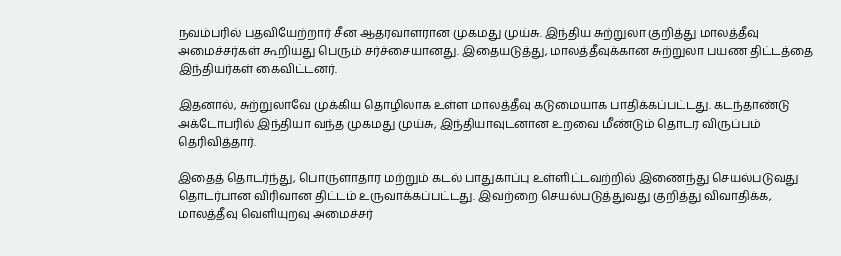நவம்பரில் பதவியேற்றார் சீன ஆதரவாளரான முகமது முய்சு. இந்திய சுற்றுலா குறித்து மாலத்தீவு அமைச்சர்கள் கூறியது பெரும் சர்ச்சையானது. இதையடுத்து, மாலத்தீவுக்கான சுற்றுலா பயண திட்டத்தை இந்தியர்கள் கைவிட்டனர்.

இதனால், சுற்றுலாவே முக்கிய தொழிலாக உள்ள மாலத்தீவு கடுமையாக பாதிக்கப்பட்டது. கடந்தாண்டு அக்டோபரில் இந்தியா வந்த முகமது முய்சு, இந்தியாவுடனான உறவை மீண்டும் தொடர விருப்பம் தெரிவித்தார்.

இதைத் தொடர்ந்து, பொருளாதார மற்றும் கடல் பாதுகாப்பு உள்ளிட்டவற்றில் இணைந்து செயல்படுவது தொடர்பான விரிவான திட்டம் உருவாக்கப்பட்டது. இவற்றை செயல்படுத்துவது குறித்து விவாதிக்க, மாலத்தீவு வெளியுறவு அமைச்சர்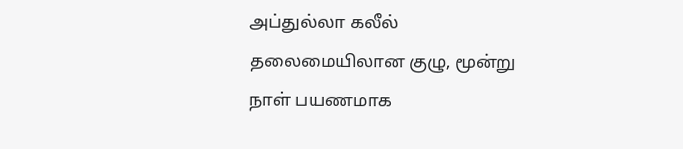அப்துல்லா கலீல் தலைமையிலான குழு, மூன்று நாள் பயணமாக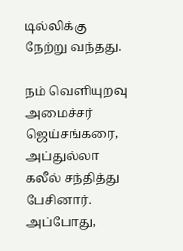டில்லிக்கு நேற்று வந்தது.

நம் வெளியுறவு அமைச்சர் ஜெய்சங்கரை, அப்துல்லா கலீல் சந்தித்து பேசினார். அப்போது,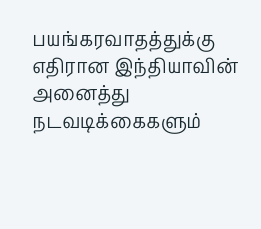பயங்கரவாதத்துக்கு எதிரான இந்தியாவின் அனைத்து நடவடிக்கைகளும்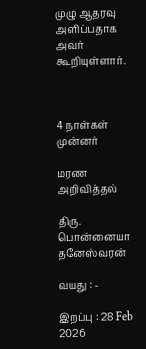முழு ஆதரவு அளிப்பதாக அவர் கூறியுள்ளார்.



4 நாள்கள் முன்னர்

மரண அறிவித்தல்

திரு. பொன்னையா தனேஸ்வரன்

வயது : -

இறப்பு : 28 Feb 2026